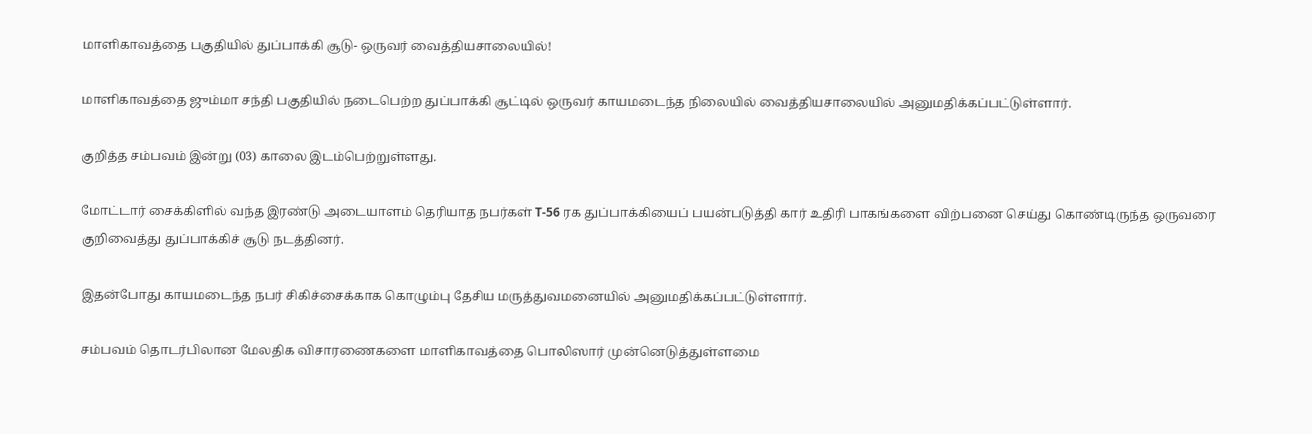மாளிகாவத்தை பகுதியில் துப்பாக்கி சூடு- ஒருவர் வைத்தியசாலையில்!

மாளிகாவத்தை ஜும்மா சந்தி பகுதியில் நடைபெற்ற துப்பாக்கி சூட்டில் ஒருவர் காயமடைந்த நிலையில் வைத்தியசாலையில் அனுமதிக்கப்பட்டுள்ளார்.

குறித்த சம்பவம் இன்று (03) காலை இடம்பெற்றுள்ளது.

மோட்டார் சைக்கிளில் வந்த இரண்டு அடையாளம் தெரியாத நபர்கள் T-56 ரக துப்பாக்கியைப் பயன்படுத்தி கார் உதிரி பாகங்களை விற்பனை செய்து கொண்டிருந்த ஒருவரை குறிவைத்து துப்பாக்கிச் சூடு நடத்தினர்.

இதன்போது காயமடைந்த நபர் சிகிச்சைக்காக கொழும்பு தேசிய மருத்துவமனையில் அனுமதிக்கப்பட்டுள்ளார்.

சம்பவம் தொடர்பிலான மேலதிக விசாரணைகளை மாளிகாவத்தை பொலிஸார் முன்னெடுத்துள்ளமை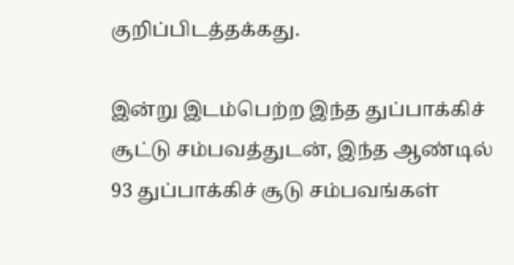குறிப்பிடத்தக்கது.

இன்று இடம்பெற்ற இந்த துப்பாக்கிச் சூட்டு சம்பவத்துடன், இந்த ஆண்டில் 93 துப்பாக்கிச் சூடு சம்பவங்கள்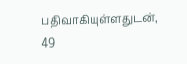பதிவாகியுள்ளதுடன், 49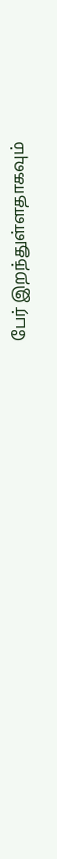பேர் இறந்துள்ளதாகவும்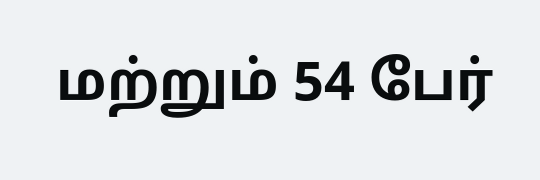மற்றும் 54 பேர்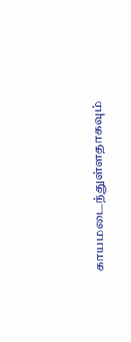காயமடைந்துள்ளதாகவும்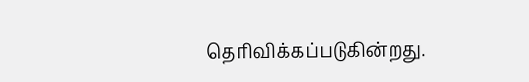தெரிவிக்கப்படுகின்றது.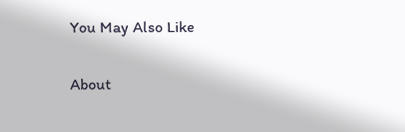You May Also Like

About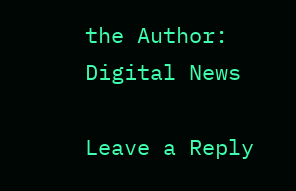the Author: Digital News

Leave a Reply